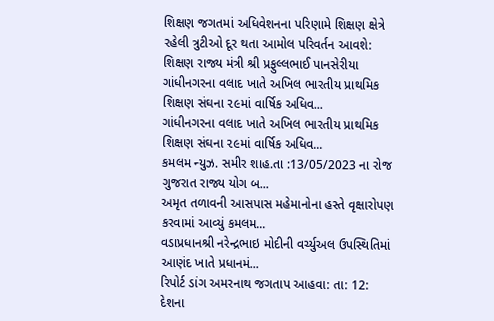શિક્ષણ જગતમાં અધિવેશનના પરિણામે શિક્ષણ ક્ષેત્રે રહેલી ત્રુટીઓ દૂર થતા આમોલ પરિવર્તન આવશે: શિક્ષણ રાજ્ય મંત્રી શ્રી પ્રફુલ્લભાઈ પાનસેરીયા
ગાંધીનગરના વલાદ ખાતે અખિલ ભારતીય પ્રાથમિક શિક્ષણ સંઘના ૨૯માં વાર્ષિક અધિવ...
ગાંધીનગરના વલાદ ખાતે અખિલ ભારતીય પ્રાથમિક શિક્ષણ સંઘના ૨૯માં વાર્ષિક અધિવ...
કમલમ ન્યુઝ. સમીર શાહ.તા :13/05/2023 ના રોજ ગુજરાત રાજ્ય યોગ બ...
અમૃત તળાવની આસપાસ મહેમાનોના હસ્તે વૃક્ષારોપણ કરવામાં આવ્યું કમલમ...
વડાપ્રધાનશ્રી નરેન્દ્રભાઇ મોદીની વર્ચ્યુઅલ ઉપસ્થિતિમાં આણંદ ખાતે પ્રધાનમં...
રિપોર્ટ ડાંગ અમરનાથ જગતાપ આહવા: તા: 12: દેશના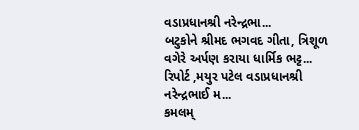વડાપ્રધાનશ્રી નરેન્દ્રભા...
બટુકોને શ્રીમદ ભગવદ ગીતા, ત્રિશૂળ વગેરે અર્પણ કરાયા ધાર્મિક ભટ્ટ...
રિપોર્ટ ,મયુર પટેલ વડાપ્રધાનશ્રી નરેન્દ્રભાઈ મ...
કમલમ્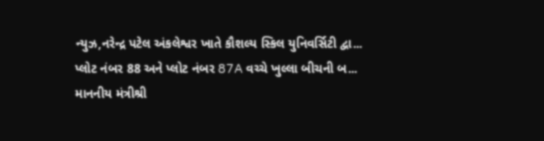ન્યુઝ,નરેન્દ્ર પટેલ અંકલેશ્વર ખાતે કૌશલ્ય સ્કિલ યુનિવર્સિટી દ્વા...
પ્લોટ નંબર 88 અને પ્લોટ નંબર 87A વચ્ચે ખુલ્લા બીચની બ...
માનનીય મંત્રીશ્રી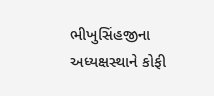ભીખુસિંહજીના અધ્યક્ષસ્થાને કોફી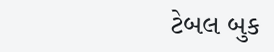ટેબલ બુક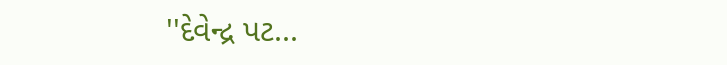''દેવેન્દ્ર પટ...